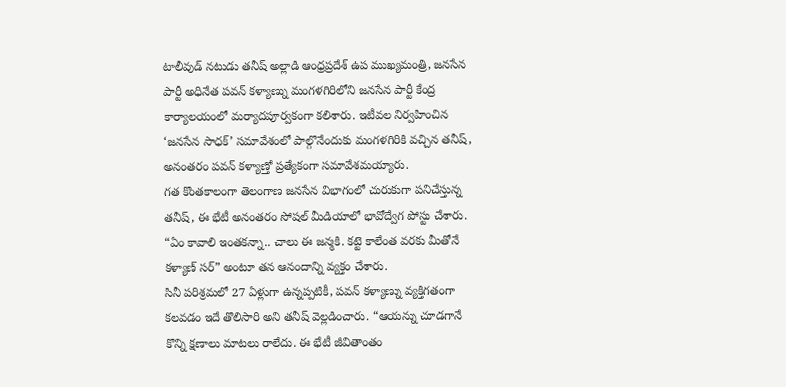టాలీవుడ్ నటుడు తనీష్ అల్లాడి ఆంధ్రప్రదేశ్ ఉప ముఖ్యమంత్రి, జనసేన పార్టీ అధినేత పవన్ కళ్యాణ్ను మంగళగిరిలోని జనసేన పార్టీ కేంద్ర కార్యాలయంలో మర్యాదపూర్వకంగా కలిశారు. ఇటీవల నిర్వహించిన ‘జనసేన సాధక్’ సమావేశంలో పాల్గొనేందుకు మంగళగిరికి వచ్చిన తనీష్, అనంతరం పవన్ కళ్యాణ్తో ప్రత్యేకంగా సమావేశమయ్యారు.
గత కొంతకాలంగా తెలంగాణ జనసేన విభాగంలో చురుకుగా పనిచేస్తున్న తనీష్, ఈ భేటీ అనంతరం సోషల్ మీడియాలో భావోద్వేగ పోస్టు చేశారు. “ఏం కావాలి ఇంతకన్నా.. చాలు ఈ జన్మకి. కట్టె కాలేంత వరకు మీతోనే కళ్యాణ్ సర్” అంటూ తన ఆనందాన్ని వ్యక్తం చేశారు.
సినీ పరిశ్రమలో 27 ఏళ్లుగా ఉన్నప్పటికీ, పవన్ కళ్యాణ్ను వ్యక్తిగతంగా కలవడం ఇదే తొలిసారి అని తనీష్ వెల్లడించారు. “ఆయన్ను చూడగానే కొన్ని క్షణాలు మాటలు రాలేదు. ఈ భేటీ జీవితాంతం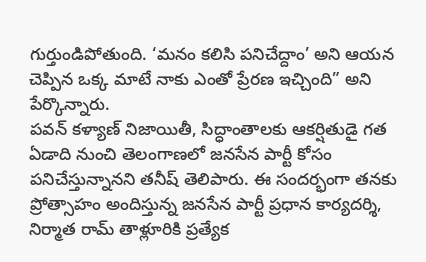గుర్తుండిపోతుంది. ‘మనం కలిసి పనిచేద్దాం’ అని ఆయన చెప్పిన ఒక్క మాటే నాకు ఎంతో ప్రేరణ ఇచ్చింది” అని పేర్కొన్నారు.
పవన్ కళ్యాణ్ నిజాయితీ, సిద్ధాంతాలకు ఆకర్షితుడై గత ఏడాది నుంచి తెలంగాణలో జనసేన పార్టీ కోసం పనిచేస్తున్నానని తనీష్ తెలిపారు. ఈ సందర్భంగా తనకు ప్రోత్సాహం అందిస్తున్న జనసేన పార్టీ ప్రధాన కార్యదర్శి, నిర్మాత రామ్ తాళ్లూరికి ప్రత్యేక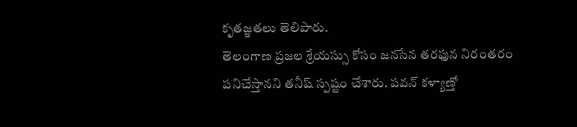కృతజ్ఞతలు తెలిపారు.
తెలంగాణ ప్రజల శ్రేయస్సు కోసం జనసేన తరఫున నిరంతరం పనిచేస్తానని తనీష్ స్పష్టం చేశారు. పవన్ కళ్యాణ్తో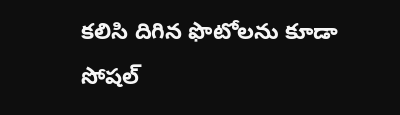కలిసి దిగిన ఫొటోలను కూడా సోషల్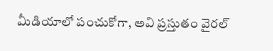మీడియాలో పంచుకోగా, అవి ప్రస్తుతం వైరల్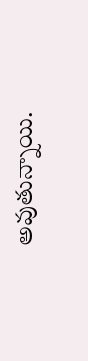అవుతున్నాయి.